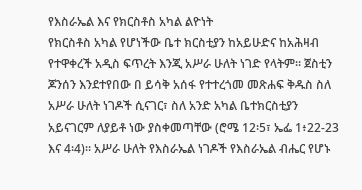የእስራኤል እና የክርስቶስ አካል ልዮነት
የክርስቶስ አካል የሆነችው ቤተ ክርስቲያን ከአይሁድና ከአሕዛብ የተዋቀረች አዲስ ፍጥረት እንጂ አሥራ ሁለት ነገድ የላትም። ጀስቲን ጆንሰን እንደተየበው በ ይሳቅ አሰፋ የተተረጎመ መጽሐፍ ቅዱስ ስለ አሥራ ሁለት ነገዶች ሲናገር፣ ስለ አንድ አካል ቤተክርስቲያን አይናገርም ለያይቶ ነው ያስቀመጣቸው (ሮሜ 12፡5፣ ኤፌ 1፥22-23 እና 4፡4)። አሥራ ሁለት የእስራኤል ነገዶች የእስራኤል ብሔር የሆኑ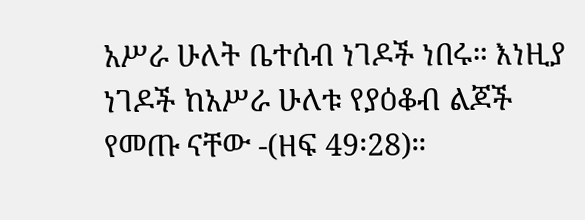አሥራ ሁለት ቤተሰብ ነገዶች ነበሩ። እነዚያ ነገዶች ከአሥራ ሁለቱ የያዕቆብ ልጆች የመጡ ናቸው -(ዘፍ 49፡28)።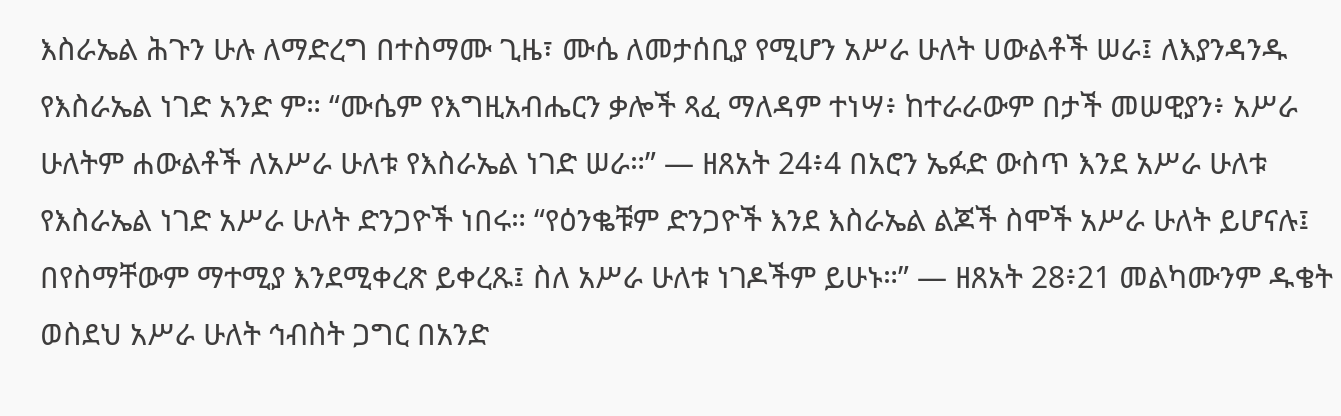እስራኤል ሕጉን ሁሉ ለማድረግ በተስማሙ ጊዜ፣ ሙሴ ለመታሰቢያ የሚሆን አሥራ ሁለት ሀውልቶች ሠራ፤ ለእያንዳንዱ የእስራኤል ነገድ አንድ ም። “ሙሴም የእግዚአብሔርን ቃሎች ጻፈ ማለዳም ተነሣ፥ ከተራራውም በታች መሠዊያን፥ አሥራ ሁለትም ሐውልቶች ለአሥራ ሁለቱ የእስራኤል ነገድ ሠራ።” — ዘጸአት 24፥4 በአሮን ኤፉድ ውስጥ እንደ አሥራ ሁለቱ የእስራኤል ነገድ አሥራ ሁለት ድንጋዮች ነበሩ። “የዕንቈቹም ድንጋዮች እንደ እስራኤል ልጆች ስሞች አሥራ ሁለት ይሆናሉ፤ በየስማቸውም ማተሚያ እንደሚቀረጽ ይቀረጹ፤ ስለ አሥራ ሁለቱ ነገዶችም ይሁኑ።” — ዘጸአት 28፥21 መልካሙንም ዱቄት ወስደህ አሥራ ሁለት ኅብስት ጋግር በአንድ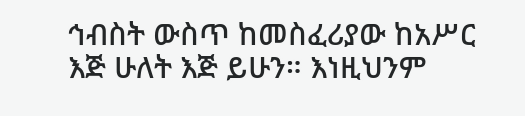ኅብስት ውስጥ ከመስፈሪያው ከአሥር እጅ ሁለት እጅ ይሁን። እነዚህንም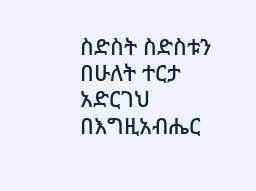ስድስት ስድስቱን በሁለት ተርታ አድርገህ በእግዚአብሔር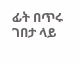ፊት በጥሩ ገበታ ላይ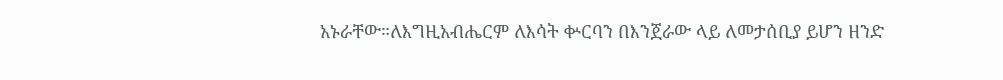አኑራቸው።ለእግዚአብሔርም ለእሳት ቍርባን በእንጀራው ላይ ለመታሰቢያ ይሆን ዘንድ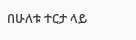በሁለቱ ተርታ ላይ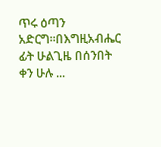ጥሩ ዕጣን አድርግ።በእግዚአብሔር ፊት ሁልጊዜ በሰንበት ቀን ሁሉ ...